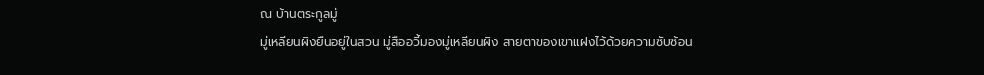ณ บ้านตระกูลมู่
มู่เหลียนผิงยืนอยู่ในสวน มู่สืออวี้มองมู่เหลียนผิง สายตาของเขาแฝงไว้ด้วยความซับซ้อน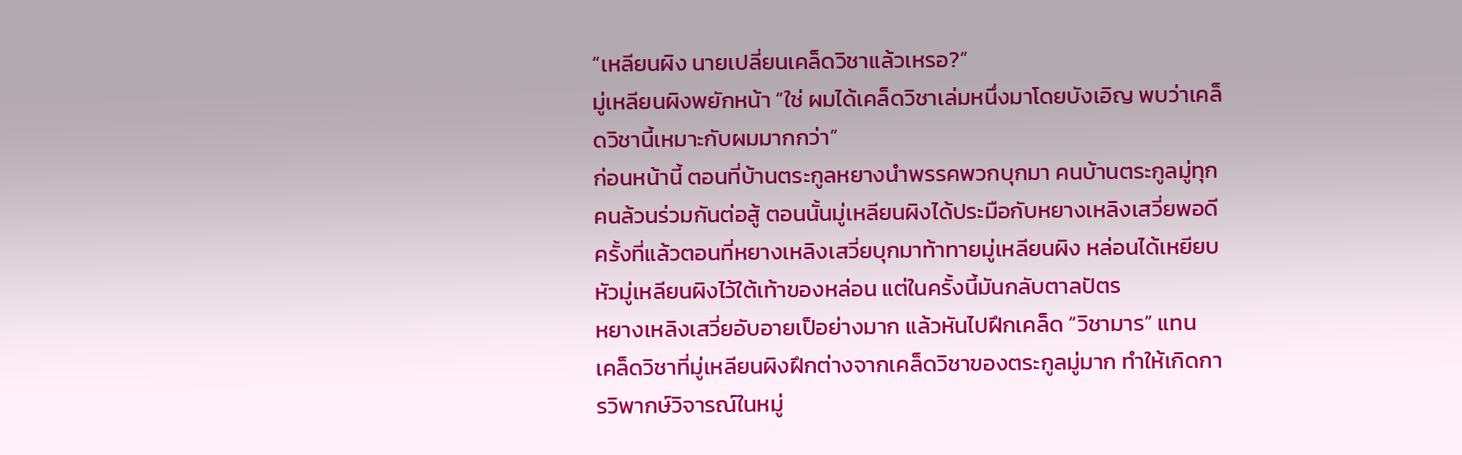“เหลียนผิง นายเปลี่ยนเคล็ดวิชาแล้วเหรอ?”
มู่เหลียนผิงพยักหน้า “ใช่ ผมได้เคล็ดวิชาเล่มหนึ่งมาโดยบังเอิญ พบว่าเคล็ดวิชานี้เหมาะกับผมมากกว่า”
ก่อนหน้านี้ ตอนที่บ้านตระกูลหยางนำพรรคพวกบุกมา คนบ้านตระกูลมู่ทุกคนล้วนร่วมกันต่อสู้ ตอนนั้นมู่เหลียนผิงได้ประมือกับหยางเหลิงเสวี่ยพอดี ครั้งที่แล้วตอนที่หยางเหลิงเสวี่ยบุกมาท้าทายมู่เหลียนผิง หล่อนได้เหยียบหัวมู่เหลียนผิงไว้ใต้เท้าของหล่อน แต่ในครั้งนี้มันกลับตาลปัตร
หยางเหลิงเสวี่ยอับอายเป็อย่างมาก แล้วหันไปฝึกเคล็ด “วิชามาร” แทน
เคล็ดวิชาที่มู่เหลียนผิงฝึกต่างจากเคล็ดวิชาของตระกูลมู่มาก ทำให้เกิดการวิพากษ์วิจารณ์ในหมู่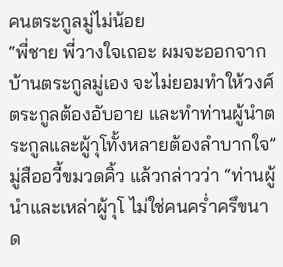คนตระกูลมู่ไม่น้อย
“พี่ชาย พี่วางใจเถอะ ผมจะออกจากบ้านตระกูลมู่เอง จะไม่ยอมทำให้วงศ์ตระกูลต้องอับอาย และทำท่านผู้นำตระกูลและผู้าุโทั้งหลายต้องลำบากใจ”
มู่สืออวี้ขมวดคิ้ว แล้วกล่าวว่า “ท่านผู้นำและเหล่าผู้าุโ ไม่ใช่คนคร่ำครึขนาด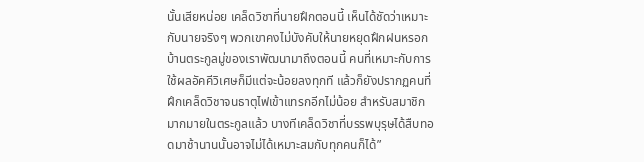นั้นเสียหน่อย เคล็ดวิชาที่นายฝึกตอนนี้ เห็นได้ชัดว่าเหมาะกับนายจริงๆ พวกเขาคงไม่บังคับให้นายหยุดฝึกฝนหรอก บ้านตระกูลมู่ของเราพัฒนามาถึงตอนนี้ คนที่เหมาะกับการใช้ผลอัคคีวิเศษก็มีแต่จะน้อยลงทุกที แล้วก็ยังปรากฏคนที่ฝึกเคล็ดวิชาจนธาตุไฟเข้าแทรกอีกไม่น้อย สำหรับสมาชิกมากมายในตระกูลแล้ว บางทีเคล็ดวิชาที่บรรพบุรุษได้สืบทอดมาช้านานนั้นอาจไม่ได้เหมาะสมกับทุกคนก็ได้”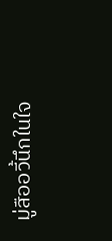มู่สืออวี้นึกในใจ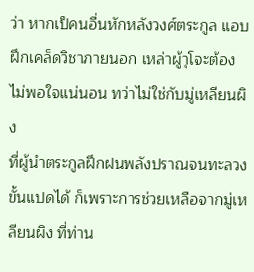ว่า หากเป็คนอื่นหักหลังวงศ์ตระกูล แอบฝึกเคล็ดวิชาภายนอก เหล่าผู้าุโจะต้องไม่พอใจแน่นอน ทว่าไม่ใช่กับมู่เหลียนผิง
ที่ผู้นำตระกูลฝึกฝนพลังปราณจนทะลวงขั้นแปดได้ ก็เพราะการช่วยเหลือจากมู่เหลียนผิง ที่ท่าน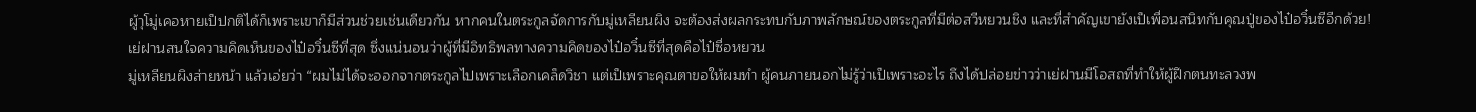ผู้าุโมู่เคอหายเป็ปกติได้ก็เพราะเขาก็มีส่วนช่วยเช่นเดียวกัน หากคนในตระกูลจัดการกับมู่เหลียนผิง จะต้องส่งผลกระทบกับภาพลักษณ์ของตระกูลที่มีต่อสวีหยวนชิง และที่สำคัญเขายังเป็เพื่อนสนิทกับคุณปู่ของไป๋อวิ๋นซีอีกด้วย!
เย่ฝานสนใจความคิดเห็นของไป๋อวิ๋นซีที่สุด ซึ่งแน่นอนว่าผู้ที่มีอิทธิพลทางความคิดของไป๋อวิ๋นซีที่สุดคือไป๋ซื่อหยวน
มู่เหลียนผิงส่ายหน้า แล้วเอ่ยว่า “ผมไม่ได้จะออกจากตระกูลไปเพราะเลือกเคล็ดวิชา แต่เป็เพราะคุณตาขอให้ผมทำ ผู้คนภายนอกไม่รู้ว่าเป็เพราะอะไร ถึงได้ปล่อยข่าวว่าเย่ฝานมีโอสถที่ทำให้ผู้ฝึกตนทะลวงพ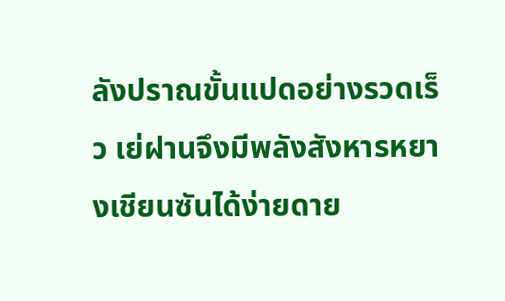ลังปราณขั้นแปดอย่างรวดเร็ว เย่ฝานจึงมีพลังสังหารหยางเชียนซันได้ง่ายดาย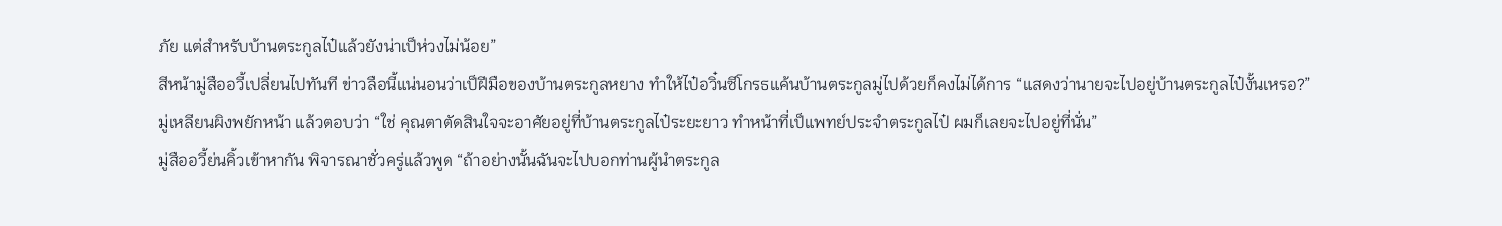ภัย แต่สำหรับบ้านตระกูลไป๋แล้วยังน่าเป็ห่วงไม่น้อย”
สีหน้ามู่สืออวี้เปลี่ยนไปทันที ข่าวลือนี้แน่นอนว่าเป็ฝีมือของบ้านตระกูลหยาง ทำให้ไป๋อวิ๋นซีโกรธแค้นบ้านตระกูลมู่ไปด้วยก็คงไม่ได้การ “แสดงว่านายจะไปอยู่บ้านตระกูลไป๋งั้นเหรอ?”
มู่เหลียนผิงพยักหน้า แล้วตอบว่า “ใช่ คุณตาตัดสินใจจะอาศัยอยู่ที่บ้านตระกูลไป๋ระยะยาว ทำหน้าที่เป็แพทย์ประจำตระกูลไป๋ ผมก็เลยจะไปอยู่ที่นั่น”
มู่สืออวี้ย่นคิ้วเข้าหากัน พิจารณาชั่วครู่แล้วพูด “ถ้าอย่างนั้นฉันจะไปบอกท่านผู้นำตระกูล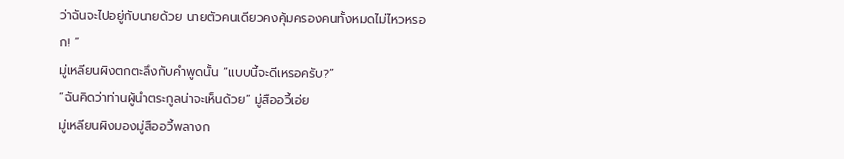ว่าฉันจะไปอยู่กับนายด้วย นายตัวคนเดียวคงคุ้มครองคนทั้งหมดไม่ไหวหรอก! ”
มู่เหลียนผิงตกตะลึงกับคำพูดนั้น “แบบนี้จะดีเหรอครับ?”
“ฉันคิดว่าท่านผู้นำตระกูลน่าจะเห็นด้วย” มู่สืออวี้เอ่ย
มู่เหลียนผิงมองมู่สืออวี้พลางก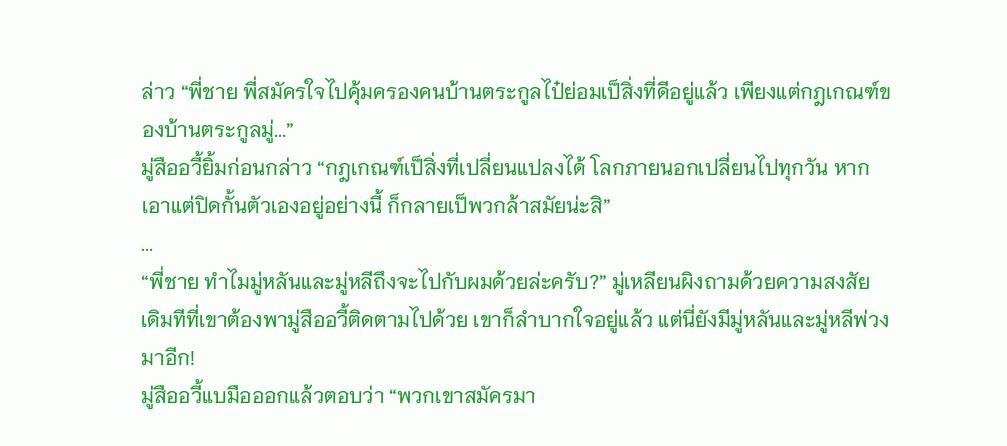ล่าว “พี่ชาย พี่สมัครใจไปคุ้มครองคนบ้านตระกูลไป๋ย่อมเป็สิ่งที่ดีอยู่แล้ว เพียงแต่กฎเกณฑ์ของบ้านตระกูลมู่...”
มู่สืออวี้ยิ้มก่อนกล่าว “กฎเกณฑ์เป็สิ่งที่เปลี่ยนแปลงได้ โลกภายนอกเปลี่ยนไปทุกวัน หากเอาแต่ปิดกั้นตัวเองอยู่อย่างนี้ ก็กลายเป็พวกล้าสมัยน่ะสิ”
...
“พี่ชาย ทำไมมู่หลันและมู่หลีถึงจะไปกับผมด้วยล่ะครับ?” มู่เหลียนผิงถามด้วยความสงสัย
เดิมทีที่เขาต้องพามู่สืออวี้ติดตามไปด้วย เขาก็ลำบากใจอยู่แล้ว แต่นี่ยังมีมู่หลันและมู่หลีพ่วงมาอีก!
มู่สืออวี้แบมือออกแล้วตอบว่า “พวกเขาสมัครมา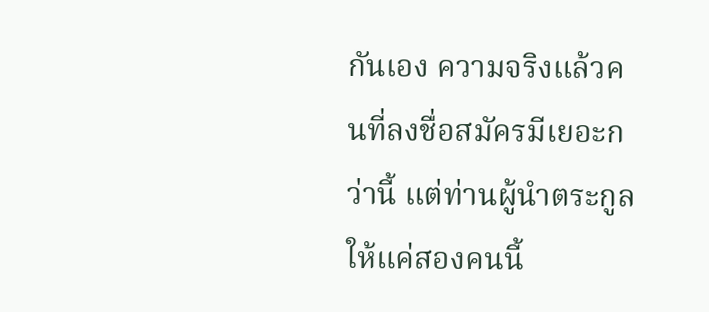กันเอง ความจริงแล้วคนที่ลงชื่อสมัครมีเยอะกว่านี้ แต่ท่านผู้นำตระกูลให้แค่สองคนนี้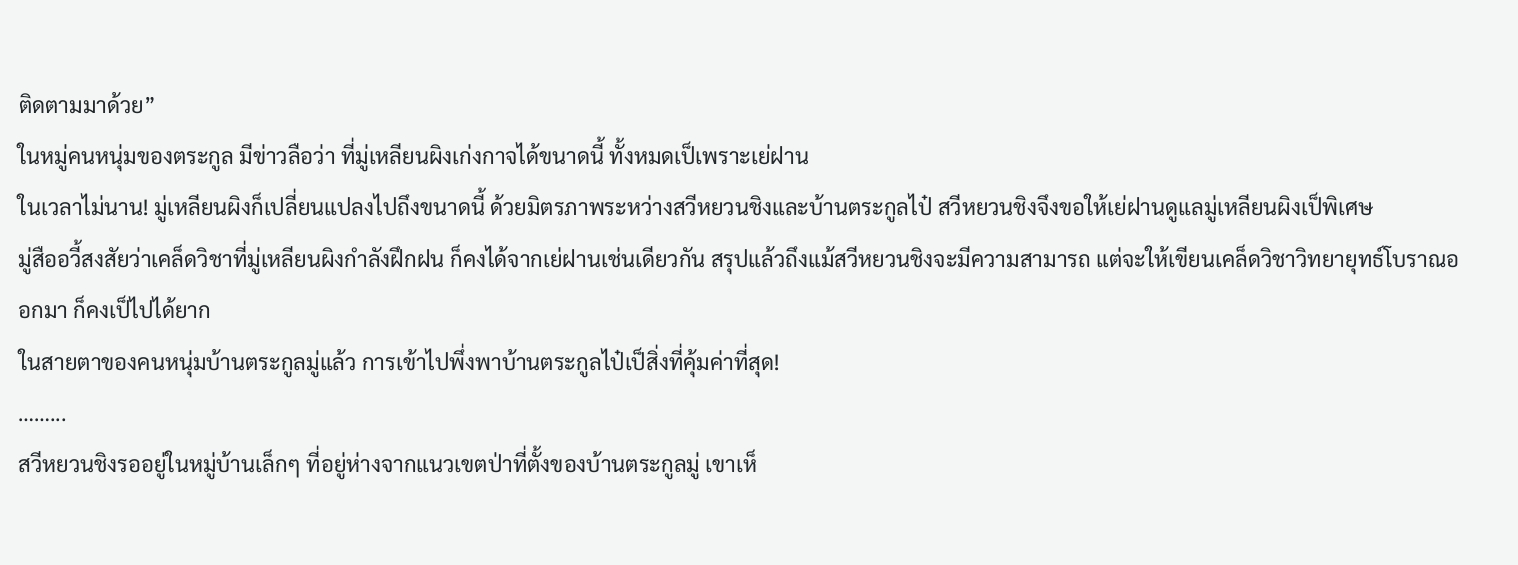ติดตามมาด้วย”
ในหมู่คนหนุ่มของตระกูล มีข่าวลือว่า ที่มู่เหลียนผิงเก่งกาจได้ขนาดนี้ ทั้งหมดเป็เพราะเย่ฝาน
ในเวลาไม่นาน! มู่เหลียนผิงก็เปลี่ยนแปลงไปถึงขนาดนี้ ด้วยมิตรภาพระหว่างสวีหยวนชิงและบ้านตระกูลไป๋ สวีหยวนชิงจึงขอให้เย่ฝานดูแลมู่เหลียนผิงเป็พิเศษ
มู่สืออวี้สงสัยว่าเคล็ดวิชาที่มู่เหลียนผิงกำลังฝึกฝน ก็คงได้จากเย่ฝานเช่นเดียวกัน สรุปแล้วถึงแม้สวีหยวนชิงจะมีความสามารถ แต่จะให้เขียนเคล็ดวิชาวิทยายุทธ์โบราณออกมา ก็คงเป็ไปได้ยาก
ในสายตาของคนหนุ่มบ้านตระกูลมู่แล้ว การเข้าไปพึ่งพาบ้านตระกูลไป๋เป็สิ่งที่คุ้มค่าที่สุด!
……...
สวีหยวนชิงรออยู่ในหมู่บ้านเล็กๆ ที่อยู่ห่างจากแนวเขตป่าที่ตั้งของบ้านตระกูลมู่ เขาเห็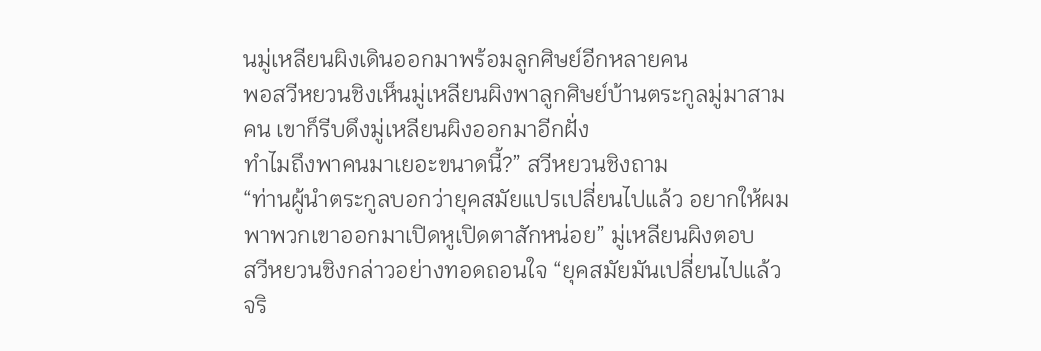นมู่เหลียนผิงเดินออกมาพร้อมลูกศิษย์อีกหลายคน
พอสวีหยวนชิงเห็นมู่เหลียนผิงพาลูกศิษย์บ้านตระกูลมู่มาสามคน เขาก็รีบดึงมู่เหลียนผิงออกมาอีกฝั่ง
ทำไมถึงพาคนมาเยอะขนาดนี้?” สวีหยวนชิงถาม
“ท่านผู้นำตระกูลบอกว่ายุคสมัยแปรเปลี่ยนไปแล้ว อยากให้ผมพาพวกเขาออกมาเปิดหูเปิดตาสักหน่อย” มู่เหลียนผิงตอบ
สวีหยวนชิงกล่าวอย่างทอดถอนใจ “ยุคสมัยมันเปลี่ยนไปแล้วจริ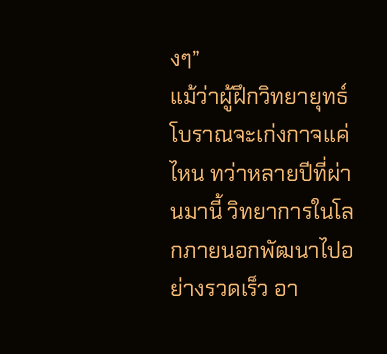งๆ”
แม้ว่าผู้ฝึกวิทยายุทธ์โบราณจะเก่งกาจแค่ไหน ทว่าหลายปีที่ผ่านมานี้ วิทยาการในโลกภายนอกพัฒนาไปอย่างรวดเร็ว อา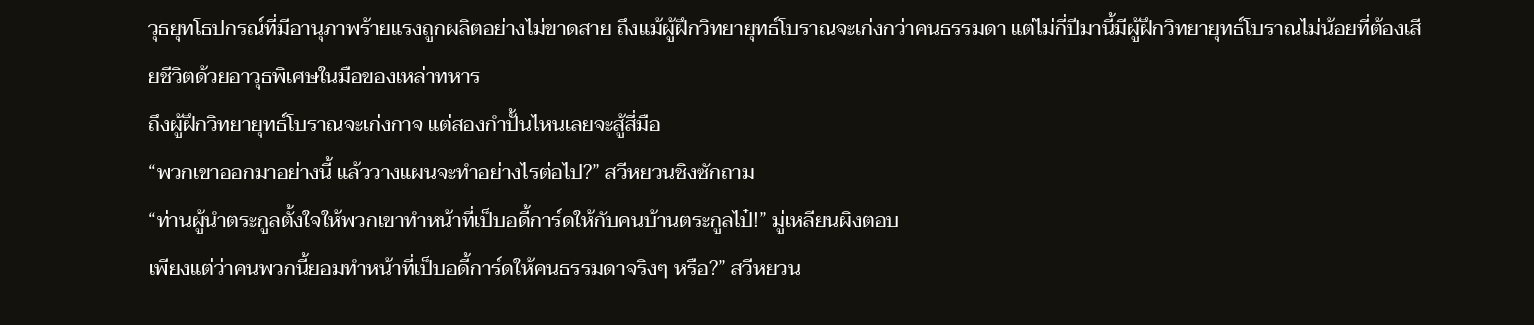วุธยุทโธปกรณ์ที่มีอานุภาพร้ายแรงถูกผลิตอย่างไม่ขาดสาย ถึงแม้ผู้ฝึกวิทยายุทธ์โบราณจะเก่งกว่าคนธรรมดา แต่ไม่กี่ปีมานี้มีผู้ฝึกวิทยายุทธ์โบราณไม่น้อยที่ต้องเสียชีวิตด้วยอาวุธพิเศษในมือของเหล่าทหาร
ถึงผู้ฝึกวิทยายุทธ์โบราณจะเก่งกาจ แต่สองกำปั้นไหนเลยจะสู้สี่มือ
“พวกเขาออกมาอย่างนี้ แล้ววางแผนจะทำอย่างไรต่อไป?” สวีหยวนชิงซักถาม
“ท่านผู้นำตระกูลตั้งใจให้พวกเขาทำหน้าที่เป็บอดี้การ์ดให้กับคนบ้านตระกูลไป๋!” มู่เหลียนผิงตอบ
เพียงแต่ว่าคนพวกนี้ยอมทำหน้าที่เป็บอดี้การ์ดให้คนธรรมดาจริงๆ หรือ?” สวีหยวน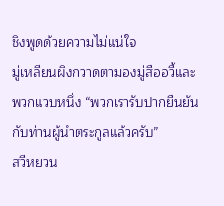ชิงพูดด้วยความไม่แน่ใจ
มู่เหลียนผิงกวาดตามองมู่สืออวี้และพวกแวบหนึ่ง “พวกเรารับปากยืนยันกับท่านผู้นำตระกูลแล้วครับ”
สวีหยวน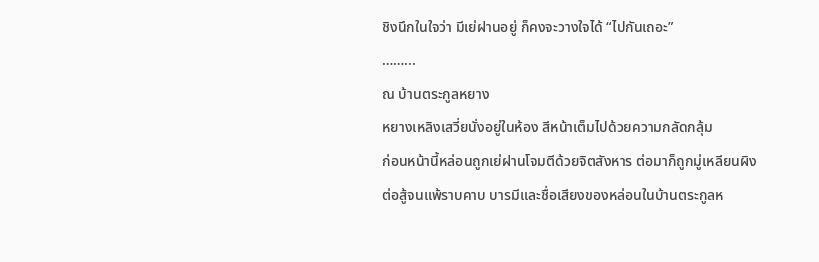ชิงนึกในใจว่า มีเย่ฝานอยู่ ก็คงจะวางใจได้ “ไปกันเถอะ”
……...
ณ บ้านตระกูลหยาง
หยางเหลิงเสวี่ยนั่งอยู่ในห้อง สีหน้าเต็มไปด้วยความกลัดกลุ้ม
ก่อนหน้านี้หล่อนถูกเย่ฝานโจมตีด้วยจิตสังหาร ต่อมาก็ถูกมู่เหลียนผิงต่อสู้จนแพ้ราบคาบ บารมีและชื่อเสียงของหล่อนในบ้านตระกูลห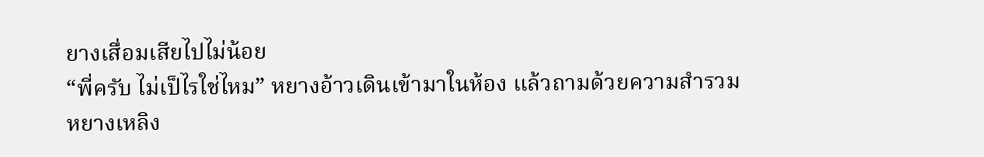ยางเสื่อมเสียไปไม่น้อย
“พี่ครับ ไม่เป็ไรใช่ไหม” หยางอ้าวเดินเข้ามาในห้อง แล้วถามด้วยความสำรวม
หยางเหลิง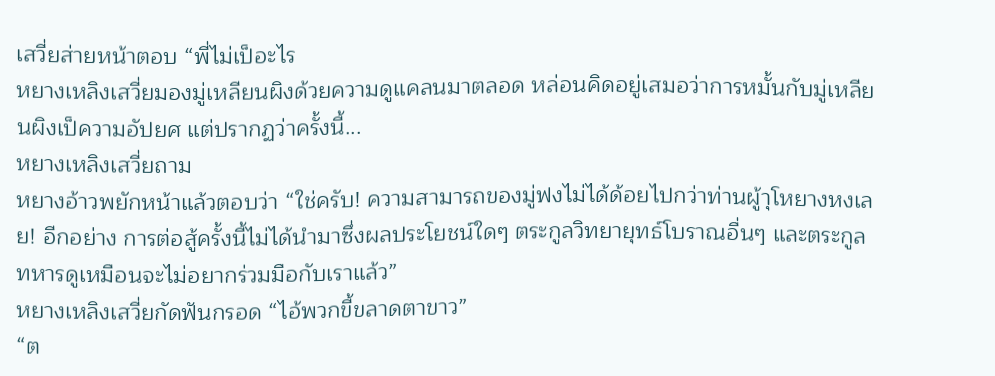เสวี่ยส่ายหน้าตอบ “พี่ไม่เป็อะไร
หยางเหลิงเสวี่ยมองมู่เหลียนผิงด้วยความดูแคลนมาตลอด หล่อนคิดอยู่เสมอว่าการหมั้นกับมู่เหลียนผิงเป็ความอัปยศ แต่ปรากฏว่าครั้งนี้...
หยางเหลิงเสวี่ยถาม
หยางอ้าวพยักหน้าแล้วตอบว่า “ใช่ครับ! ความสามารถของมู่ฟงไม่ได้ด้อยไปกว่าท่านผู้าุโหยางหงเลย! อีกอย่าง การต่อสู้ครั้งนี้ไม่ได้นำมาซึ่งผลประโยชน์ใดๆ ตระกูลวิทยายุทธ์โบราณอื่นๆ และตระกูลทหารดูเหมือนจะไม่อยากร่วมมือกับเราแล้ว”
หยางเหลิงเสวี่ยกัดฟันกรอด “ไอ้พวกขี้ขลาดตาขาว”
“ต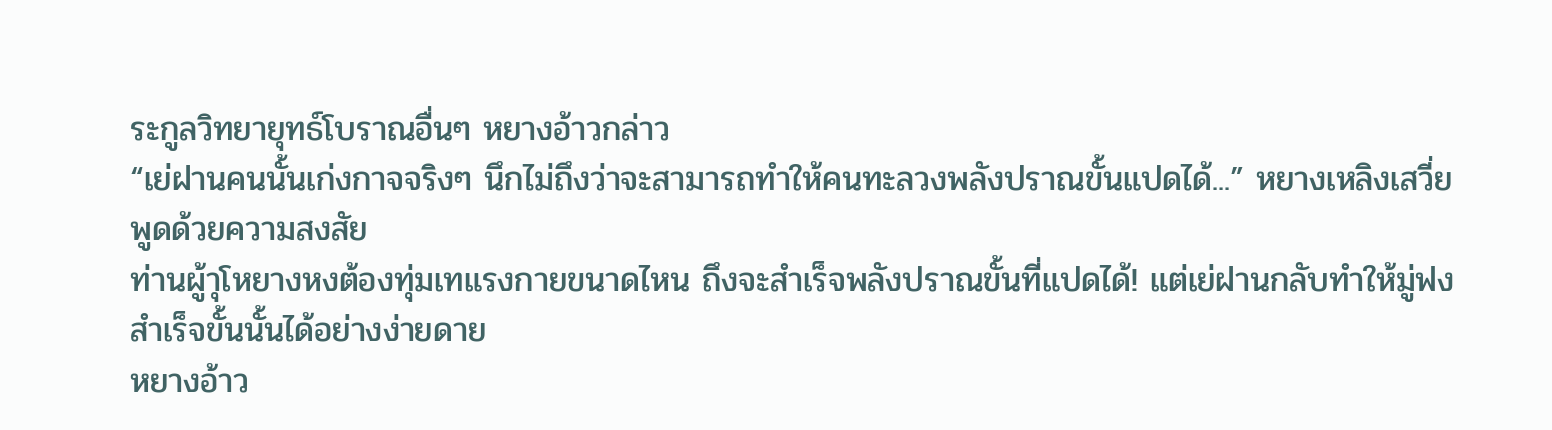ระกูลวิทยายุทธ์โบราณอื่นๆ หยางอ้าวกล่าว
“เย่ฝานคนนั้นเก่งกาจจริงๆ นึกไม่ถึงว่าจะสามารถทำให้คนทะลวงพลังปราณขั้นแปดได้...” หยางเหลิงเสวี่ยพูดด้วยความสงสัย
ท่านผู้าุโหยางหงต้องทุ่มเทแรงกายขนาดไหน ถึงจะสำเร็จพลังปราณขั้นที่แปดได้! แต่เย่ฝานกลับทำให้มู่ฟงสำเร็จขั้นนั้นได้อย่างง่ายดาย
หยางอ้าว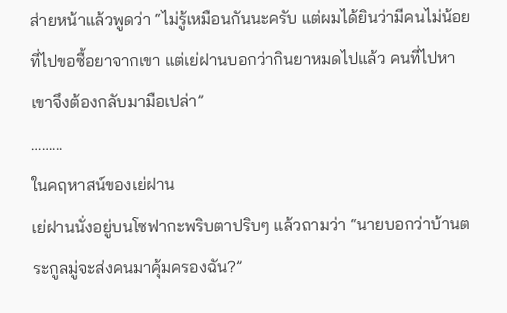ส่ายหน้าแล้วพูดว่า “ไม่รู้เหมือนกันนะครับ แต่ผมได้ยินว่ามีคนไม่น้อยที่ไปขอซื้อยาจากเขา แต่เย่ฝานบอกว่ากินยาหมดไปแล้ว คนที่ไปหาเขาจึงต้องกลับมามือเปล่า”
……...
ในคฤหาสน์ของเย่ฝาน
เย่ฝานนั่งอยู่บนโซฟากะพริบตาปริบๆ แล้วถามว่า “นายบอกว่าบ้านตระกูลมู่จะส่งคนมาคุ้มครองฉัน?”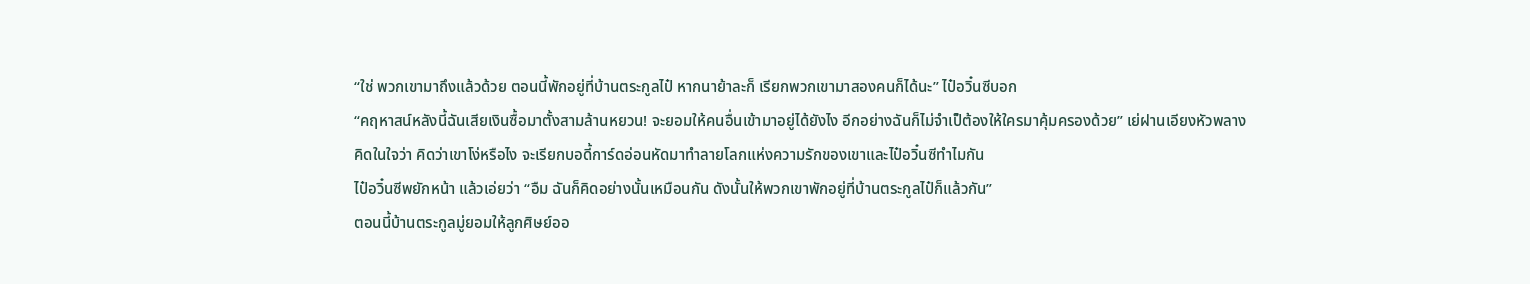“ใช่ พวกเขามาถึงแล้วด้วย ตอนนี้พักอยู่ที่บ้านตระกูลไป๋ หากนาย้าละก็ เรียกพวกเขามาสองคนก็ได้นะ” ไป๋อวิ๋นซีบอก
“คฤหาสน์หลังนี้ฉันเสียเงินซื้อมาตั้งสามล้านหยวน! จะยอมให้คนอื่นเข้ามาอยู่ได้ยังไง อีกอย่างฉันก็ไม่จำเป็ต้องให้ใครมาคุ้มครองด้วย” เย่ฝานเอียงหัวพลางคิดในใจว่า คิดว่าเขาโง่หรือไง จะเรียกบอดี้การ์ดอ่อนหัดมาทำลายโลกแห่งความรักของเขาและไป๋อวิ๋นซีทำไมกัน
ไป๋อวิ๋นซีพยักหน้า แล้วเอ่ยว่า “อืม ฉันก็คิดอย่างนั้นเหมือนกัน ดังนั้นให้พวกเขาพักอยู่ที่บ้านตระกูลไป๋ก็แล้วกัน”
ตอนนี้บ้านตระกูลมู่ยอมให้ลูกศิษย์ออ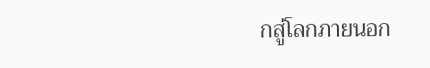กสู่โลกภายนอก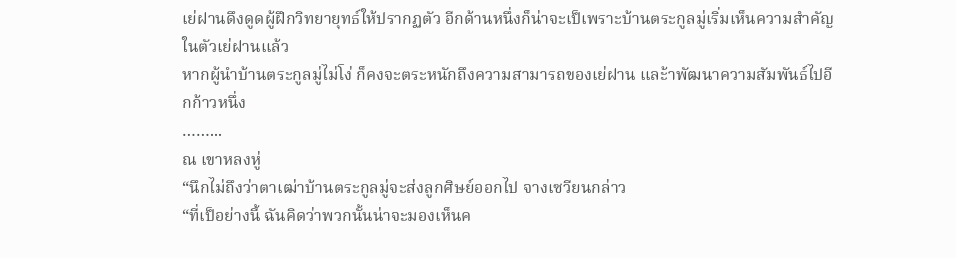เย่ฝานดึงดูดผู้ฝึกวิทยายุทธ์ให้ปรากฏตัว อีกด้านหนึ่งก็น่าจะเป็เพราะบ้านตระกูลมู่เริ่มเห็นความสำคัญในตัวเย่ฝานแล้ว
หากผู้นำบ้านตระกูลมู่ไม่โง่ ก็คงจะตระหนักถึงความสามารถของเย่ฝาน และ้าพัฒนาความสัมพันธ์ไปอีกก้าวหนึ่ง
……...
ณ เขาหลงหู่
“นึกไม่ถึงว่าตาเฒ่าบ้านตระกูลมู่จะส่งลูกศิษย์ออกไป จางเซวียนกล่าว
“ที่เป็อย่างนี้ ฉันคิดว่าพวกนั้นน่าจะมองเห็นค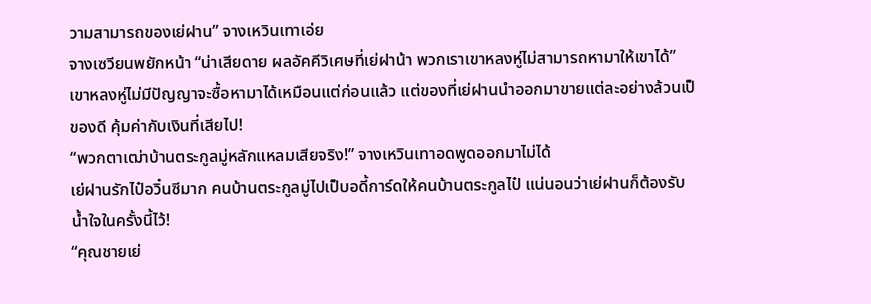วามสามารถของเย่ฝาน” จางเหวินเทาเอ่ย
จางเซวียนพยักหน้า “น่าเสียดาย ผลอัคคีวิเศษที่เย่ฝาน้า พวกเราเขาหลงหู่ไม่สามารถหามาให้เขาได้”
เขาหลงหู่ไม่มีปัญญาจะซื้อหามาได้เหมือนแต่ก่อนแล้ว แต่ของที่เย่ฝานนำออกมาขายแต่ละอย่างล้วนเป็ของดี คุ้มค่ากับเงินที่เสียไป!
“พวกตาเฒ่าบ้านตระกูลมู่หลักแหลมเสียจริง!” จางเหวินเทาอดพูดออกมาไม่ได้
เย่ฝานรักไป๋อวิ๋นซีมาก คนบ้านตระกูลมู่ไปเป็บอดี้การ์ดให้คนบ้านตระกูลไป๋ แน่นอนว่าเย่ฝานก็ต้องรับน้ำใจในครั้งนี้ไว้!
“คุณชายเย่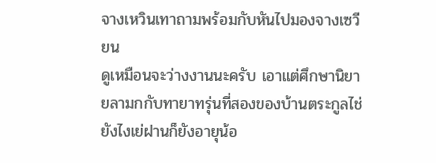จางเหวินเทาถามพร้อมกับหันไปมองจางเซวียน
ดูเหมือนจะว่างงานนะครับ เอาแต่ศึกษานิยายลามกกับทายาทรุ่นที่สองของบ้านตระกูลไช่ ยังไงเย่ฝานก็ยังอายุน้อ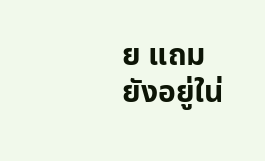ย แถมยังอยู่ใน่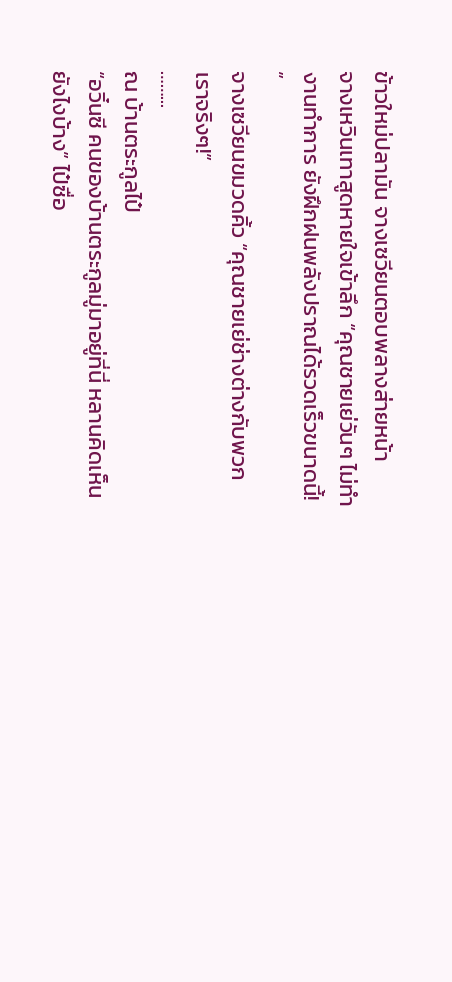ข้าวใหม่ปลามัน จางเซวียนตอบพลางส่ายหน้า
จางเหวินเทาสูดหายใจเข้าลึก “คุณชายเย่วันๆ ไม่ทำงานทำการ ยังฝึกฝนพลังปราณได้รวดเร็วขนาดนี้! ”
จางเซวียนขมวดคิ้ว “คุณชายเย่ช่างต่างกับพวกเราจริงๆ!”
……...
ณ บ้านตระกูลไป๋
“อวิ๋นซี คนของบ้านตระกูลมู่มาอยู่ที่นี่ หลานคิดเห็นยังไงบ้าง” ไป๋ซื่อ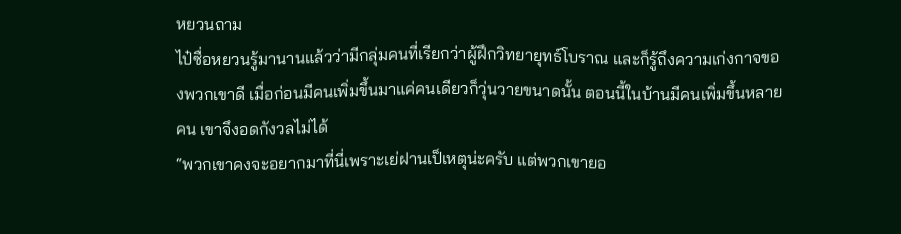หยวนถาม
ไป๋ซื่อหยวนรู้มานานแล้วว่ามีกลุ่มคนที่เรียกว่าผู้ฝึกวิทยายุทธ์โบราณ และก็รู้ถึงความเก่งกาจของพวกเขาดี เมื่อก่อนมีคนเพิ่มขึ้นมาแค่คนเดียวก็วุ่นวายขนาดนั้น ตอนนี้ในบ้านมีคนเพิ่มขึ้นหลายคน เขาจึงอดกังวลไม่ได้
“พวกเขาคงจะอยากมาที่นี่เพราะเย่ฝานเป็เหตุน่ะครับ แต่พวกเขายอ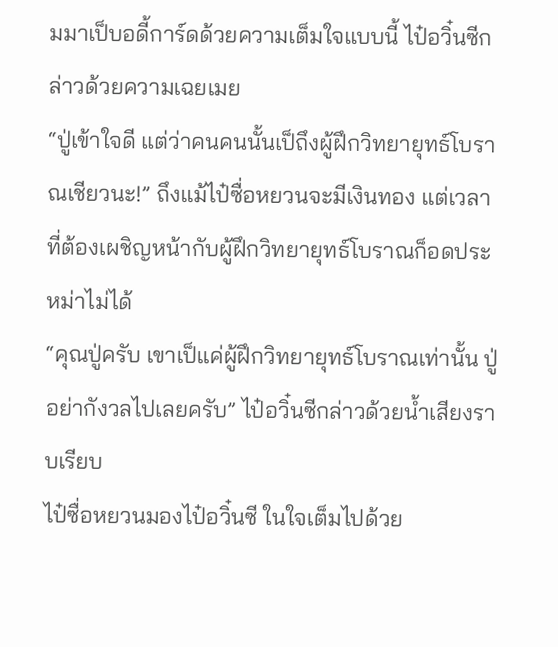มมาเป็บอดี้การ์ดด้วยความเต็มใจแบบนี้ ไป๋อวิ๋นซีกล่าวด้วยความเฉยเมย
“ปู่เข้าใจดี แต่ว่าคนคนนั้นเป็ถึงผู้ฝึกวิทยายุทธ์โบราณเชียวนะ!” ถึงแม้ไป๋ซื่อหยวนจะมีเงินทอง แต่เวลาที่ต้องเผชิญหน้ากับผู้ฝึกวิทยายุทธ์โบราณก็อดประหม่าไม่ได้
“คุณปู่ครับ เขาเป็แค่ผู้ฝึกวิทยายุทธ์โบราณเท่านั้น ปู่อย่ากังวลไปเลยครับ” ไป๋อวิ๋นซีกล่าวด้วยน้ำเสียงราบเรียบ
ไป๋ซื่อหยวนมองไป๋อวิ๋นซี ในใจเต็มไปด้วย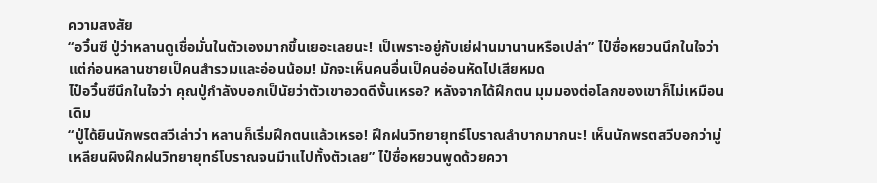ความสงสัย
“อวิ๋นซี ปู่ว่าหลานดูเชื่อมั่นในตัวเองมากขึ้นเยอะเลยนะ! เป็เพราะอยู่กับเย่ฝานมานานหรือเปล่า” ไป๋ซื่อหยวนนึกในใจว่า แต่ก่อนหลานชายเป็คนสำรวมและอ่อนน้อม! มักจะเห็นคนอื่นเป็คนอ่อนหัดไปเสียหมด
ไป๋อวิ๋นซีนึกในใจว่า คุณปู่กำลังบอกเป็นัยว่าตัวเขาอวดดีงั้นเหรอ? หลังจากได้ฝึกตน มุมมองต่อโลกของเขาก็ไม่เหมือนเดิม
“ปู่ได้ยินนักพรตสวีเล่าว่า หลานก็เริ่มฝึกตนแล้วเหรอ! ฝึกฝนวิทยายุทธ์โบราณลำบากมากนะ! เห็นนักพรตสวีบอกว่ามู่เหลียนผิงฝึกฝนวิทยายุทธ์โบราณจนมีาแไปทั้งตัวเลย” ไป๋ซื่อหยวนพูดด้วยควา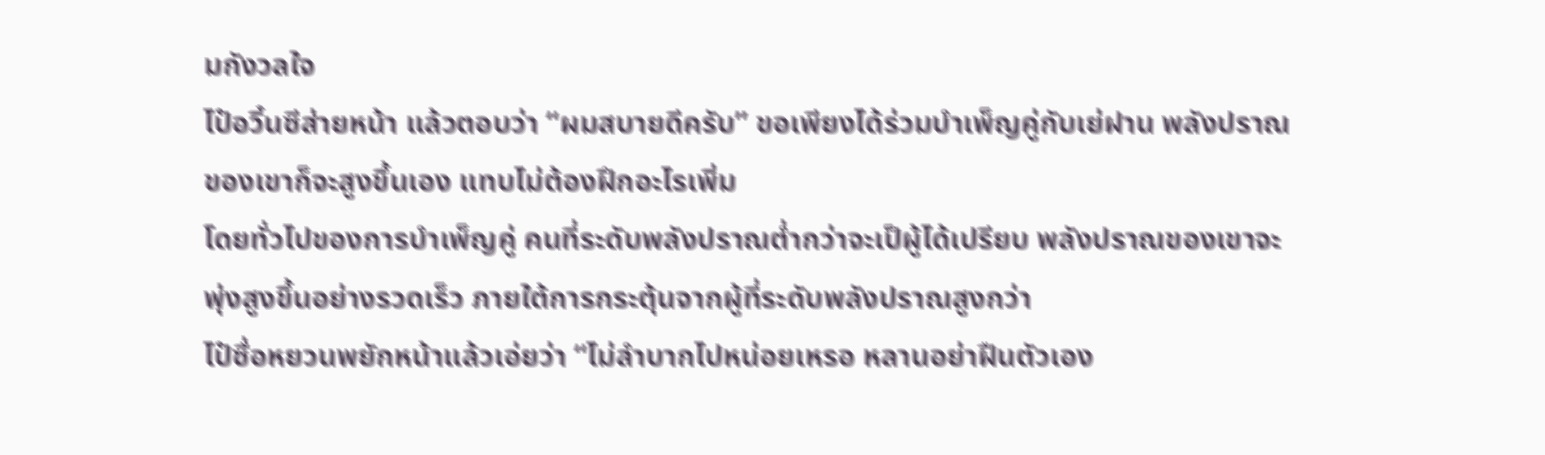มกังวลใจ
ไป๋อวิ๋นซีส่ายหน้า แล้วตอบว่า “ผมสบายดีครับ” ขอเพียงได้ร่วมบำเพ็ญคู่กับเย่ฝาน พลังปราณของเขาก็จะสูงขึ้นเอง แทบไม่ต้องฝึกอะไรเพิ่ม
โดยทั่วไปของการบำเพ็ญคู่ คนที่ระดับพลังปราณต่ำกว่าจะเป็ผู้ได้เปรียบ พลังปราณของเขาจะพุ่งสูงขึ้นอย่างรวดเร็ว ภายใต้การกระตุ้นจากผู้ที่ระดับพลังปราณสูงกว่า
ไป๋ซื่อหยวนพยักหน้าแล้วเอ่ยว่า “ไม่ลำบากไปหน่อยเหรอ หลานอย่าฝืนตัวเอง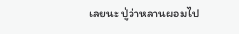เลยนะ ปู่ว่าหลานผอมไป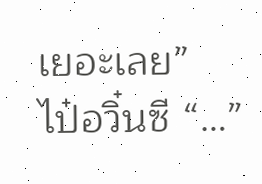เยอะเลย”
ไป๋อวิ๋นซี “…”